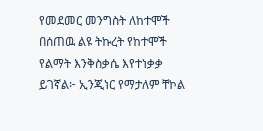የመደመር መንግስት ለከተሞች በሰጠዉ ልዩ ትኩረት የከተሞች የልማት እንቅስቃሴ እየተነቃቃ ይገኛል፦ ኢንጂነር የማታለም ቸኮል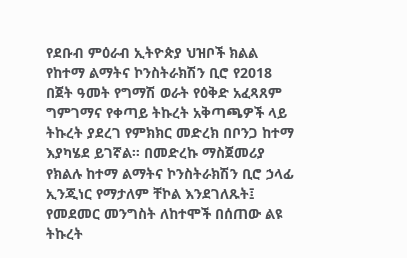የደቡብ ምዕራብ ኢትዮጵያ ህዝቦች ክልል የከተማ ልማትና ኮንስትራክሽን ቢሮ የ2018 በጀት ዓመት የግማሽ ወራት የዕቅድ አፈጻጸም ግምገማና የቀጣይ ትኩረት አቅጣጫዎች ላይ ትኩረት ያደረገ የምክክር መድረክ በቦንጋ ከተማ እያካሄደ ይገኛል። በመድረኩ ማስጀመሪያ የክልሉ ከተማ ልማትና ኮንስትራክሽን ቢሮ ኃላፊ ኢንጂነር የማታለም ቸኮል እንደገለጹት፤ የመደመር መንግስት ለከተሞች በሰጠው ልዩ ትኩረት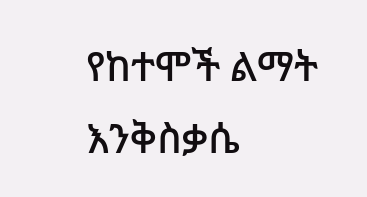የከተሞች ልማት እንቅስቃሴ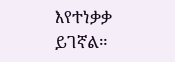እየተነቃቃ ይገኛል።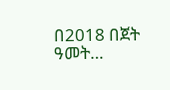በ2018 በጀት ዓመት…